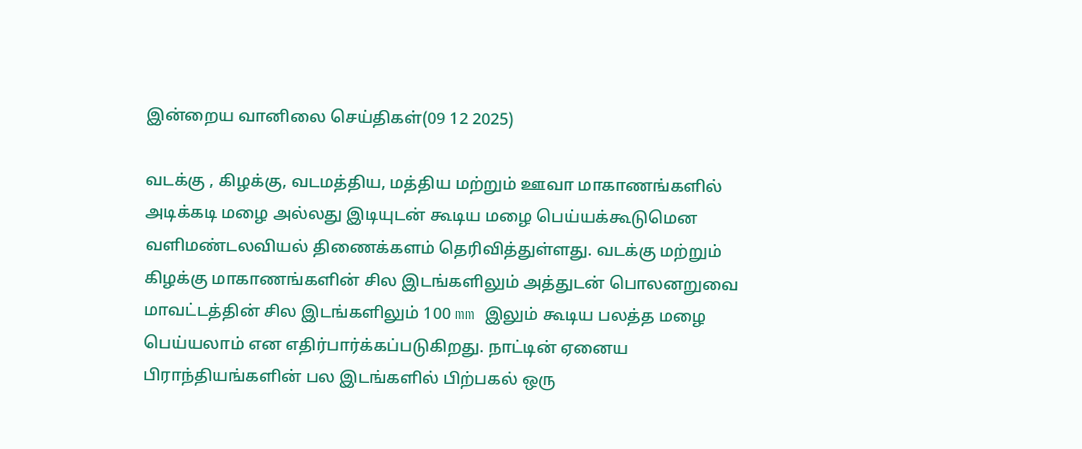இன்றைய வானிலை செய்திகள்(09 12 2025)

வடக்கு , கிழக்கு, வடமத்திய, மத்திய மற்றும் ஊவா மாகாணங்களில் அடிக்கடி மழை அல்லது இடியுடன் கூடிய மழை பெய்யக்கூடுமென வளிமண்டலவியல் திணைக்களம் தெரிவித்துள்ளது. வடக்கு மற்றும் கிழக்கு மாகாணங்களின் சில இடங்களிலும் அத்துடன் பொலனறுவை மாவட்டத்தின் சில இடங்களிலும் 100 mm இலும் கூடிய பலத்த மழை பெய்யலாம் என எதிர்பார்க்கப்படுகிறது. நாட்டின் ஏனைய பிராந்தியங்களின் பல இடங்களில் பிற்பகல் ஒரு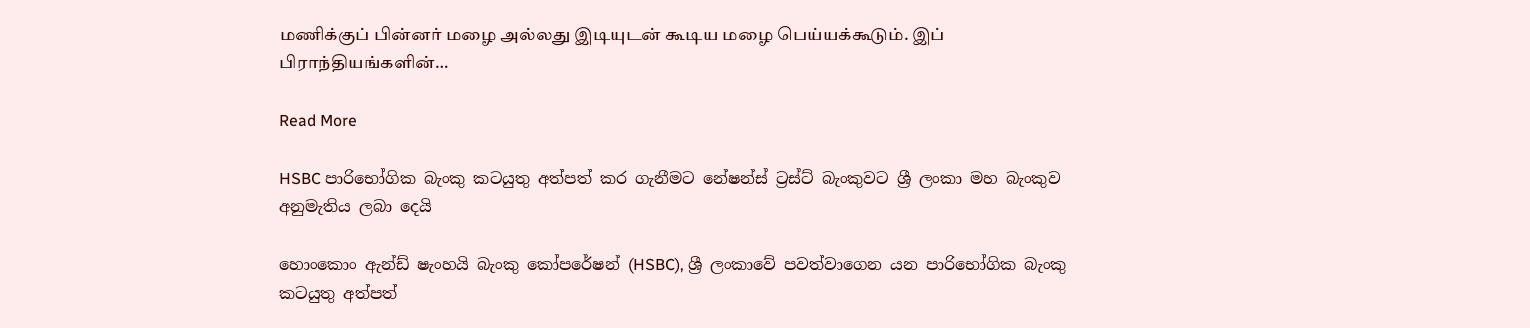மணிக்குப் பின்னர் மழை அல்லது இடியுடன் கூடிய மழை பெய்யக்கூடும். இப் பிராந்தியங்களின்…

Read More

HSBC පාරිභෝගික බැංකු කටයුතු අත්පත් කර ගැනීමට නේෂන්ස් ට්‍රස්ට් බැංකුවට ශ්‍රී ලංකා මහ බැංකුව අනුමැතිය ලබා දෙයි

හොංකොං ඇන්ඩ් ෂැංහයි බැංකු කෝපරේෂන් (HSBC), ශ්‍රී ලංකාවේ පවත්වාගෙන යන පාරිභෝගික බැංකු කටයුතු අත්පත්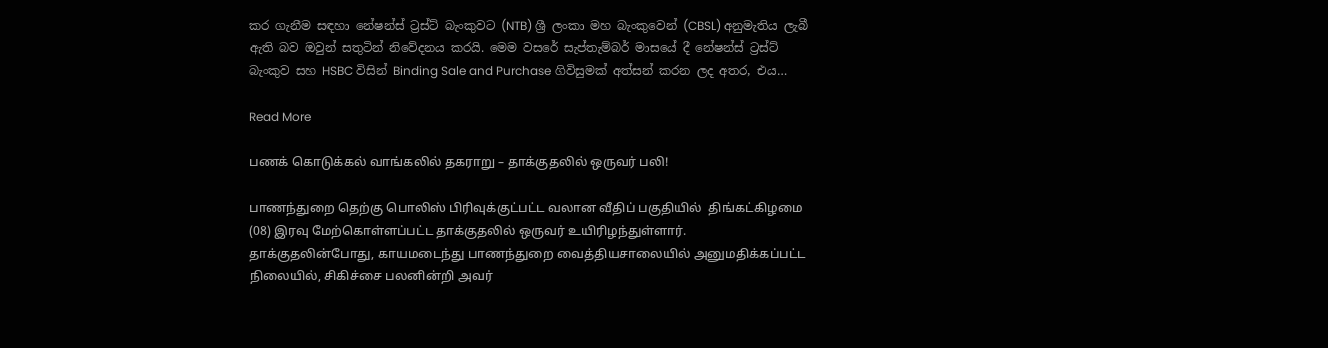කර ගැනීම සඳහා නේෂන්ස් ට්‍රස්ට් බැංකුවට (NTB) ශ්‍රී ලංකා මහ බැංකුවෙන් (CBSL) අනුමැතිය ලැබී ඇති බව ඔවුන් සතුටින් නිවේදනය කරයි. මෙම වසරේ සැප්තැම්බර් මාසයේ දී නේෂන්ස් ට්‍රස්ට් බැංකුව සහ HSBC විසින් Binding Sale and Purchase ගිවිසුමක් අත්සන් කරන ලද අතර, එය…

Read More

பணக் கொடுக்கல் வாங்கலில் தகராறு – தாக்குதலில் ஒருவர் பலி!

பாணந்துறை தெற்கு பொலிஸ் பிரிவுக்குட்பட்ட வலான வீதிப் பகுதியில்  திங்கட்கிழமை (08) இரவு மேற்கொள்ளப்பட்ட தாக்குதலில் ஒருவர் உயிரிழந்துள்ளார். தாக்குதலின்போது, காயமடைந்து பாணந்துறை வைத்தியசாலையில் அனுமதிக்கப்பட்ட நிலையில், சிகிச்சை பலனின்றி அவர்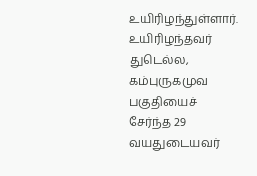உயிரிழந்துள்ளார். உயிரிழந்தவர் துடெல்ல, கம்புருகமுவ பகுதியைச் சேர்ந்த 29 வயதுடையவர்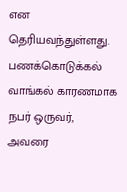என தெரியவந்துள்ளது. பணக்கொடுக்கல் வாங்கல் காரணமாக நபர் ஒருவர், அவரை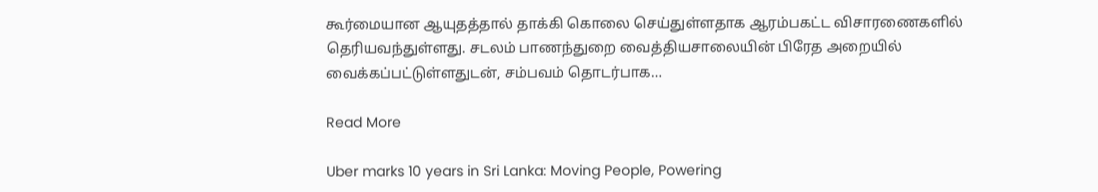கூர்மையான ஆயுதத்தால் தாக்கி கொலை செய்துள்ளதாக ஆரம்பகட்ட விசாரணைகளில் தெரியவந்துள்ளது. சடலம் பாணந்துறை வைத்தியசாலையின் பிரேத அறையில் வைக்கப்பட்டுள்ளதுடன், சம்பவம் தொடர்பாக…

Read More

Uber marks 10 years in Sri Lanka: Moving People, Powering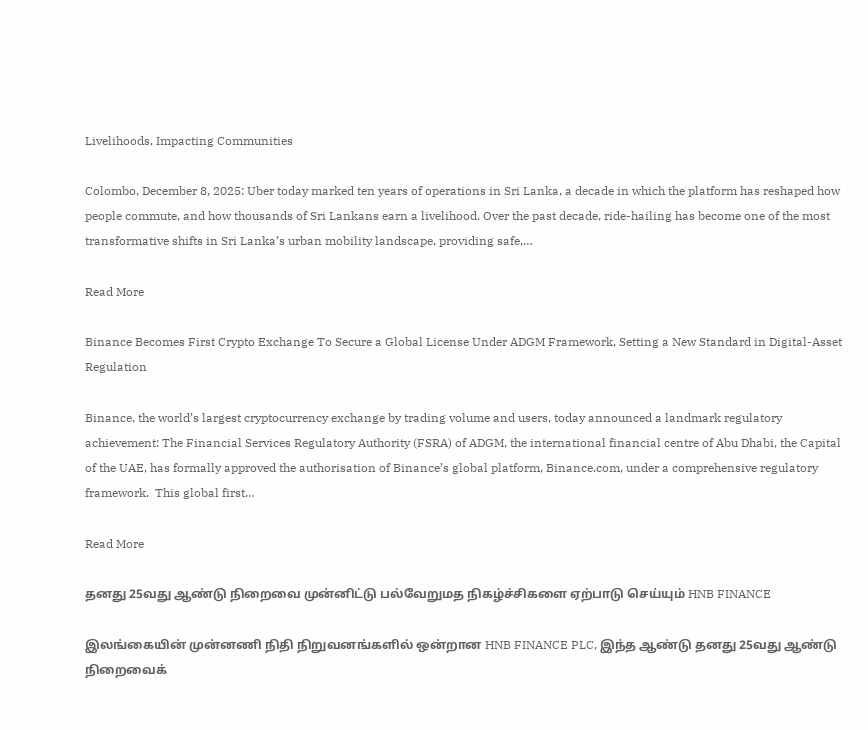Livelihoods, Impacting Communities

Colombo, December 8, 2025: Uber today marked ten years of operations in Sri Lanka, a decade in which the platform has reshaped how people commute, and how thousands of Sri Lankans earn a livelihood. Over the past decade, ride-hailing has become one of the most transformative shifts in Sri Lanka’s urban mobility landscape, providing safe,…

Read More

Binance Becomes First Crypto Exchange To Secure a Global License Under ADGM Framework, Setting a New Standard in Digital-Asset Regulation

Binance, the world’s largest cryptocurrency exchange by trading volume and users, today announced a landmark regulatory achievement: The Financial Services Regulatory Authority (FSRA) of ADGM, the international financial centre of Abu Dhabi, the Capital of the UAE, has formally approved the authorisation of Binance’s global platform, Binance.com, under a comprehensive regulatory framework.  This global first…

Read More

தனது 25வது ஆண்டு நிறைவை முன்னிட்டு பல்வேறுமத நிகழ்ச்சிகளை ஏற்பாடு செய்யும் HNB FINANCE

இலங்கையின் முன்னணி நிதி நிறுவனங்களில் ஒன்றான HNB FINANCE PLC, இந்த ஆண்டு தனது 25வது ஆண்டு நிறைவைக்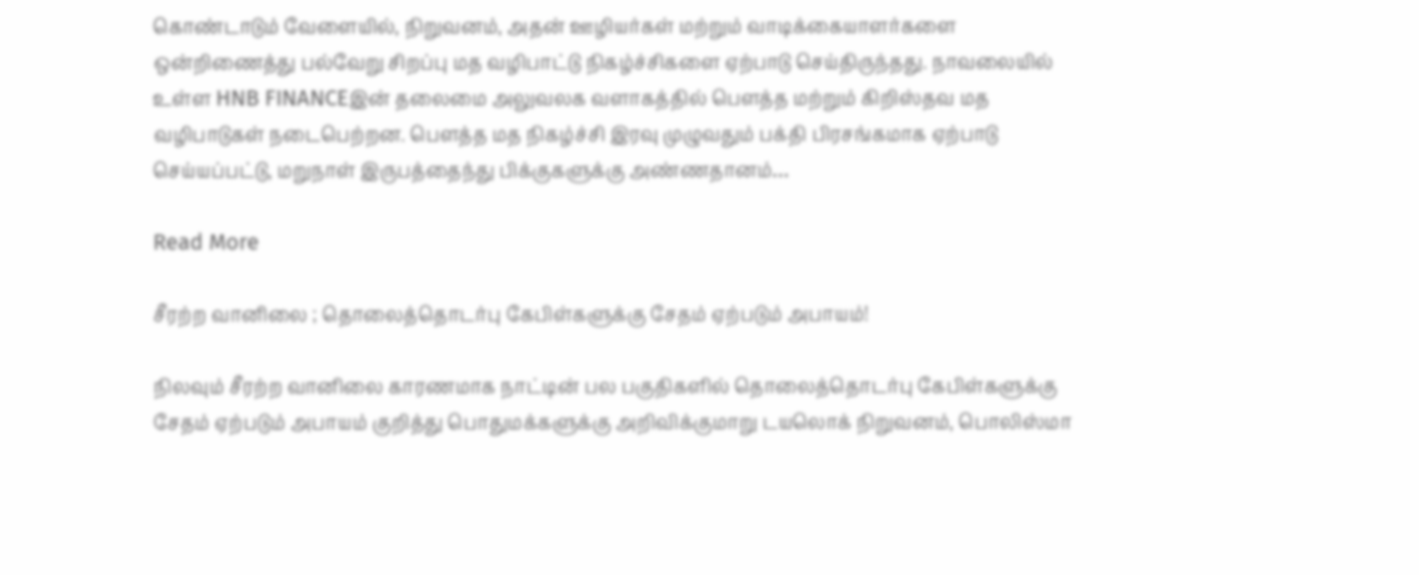கொண்டாடும் வேளையில், நிறுவனம், அதன் ஊழியர்கள் மற்றும் வாடிக்கையாளர்களை ஒன்றிணைத்து பல்வேறு சிறப்பு மத வழிபாட்டு நிகழ்ச்சிகளை ஏற்பாடு செய்திருந்தது. நாவலையில் உள்ள HNB FINANCEஇன் தலைமை அலுவலக வளாகத்தில் பௌத்த மற்றும் கிறிஸ்தவ மத வழிபாடுகள் நடைபெற்றன. பௌத்த மத நிகழ்ச்சி இரவு முழுவதும் பக்தி பிரசங்கமாக ஏற்பாடு செய்யப்பட்டு, மறுநாள் இருபத்தைந்து பிக்குகளுக்கு அண்ணதானம்…

Read More

சீரற்ற வானிலை ; தொலைத்தொடர்பு கேபிள்களுக்கு சேதம் ஏற்படும் அபாயம்!

நிலவும் சீரற்ற வானிலை காரணமாக நாட்டின் பல பகுதிகளில் தொலைத்தொடர்பு கேபிள்களுக்கு சேதம் ஏற்படும் அபாயம் குறித்து பொதுமக்களுக்கு அறிவிக்குமாறு டயலொக் நிறுவனம், பொலிஸ்மா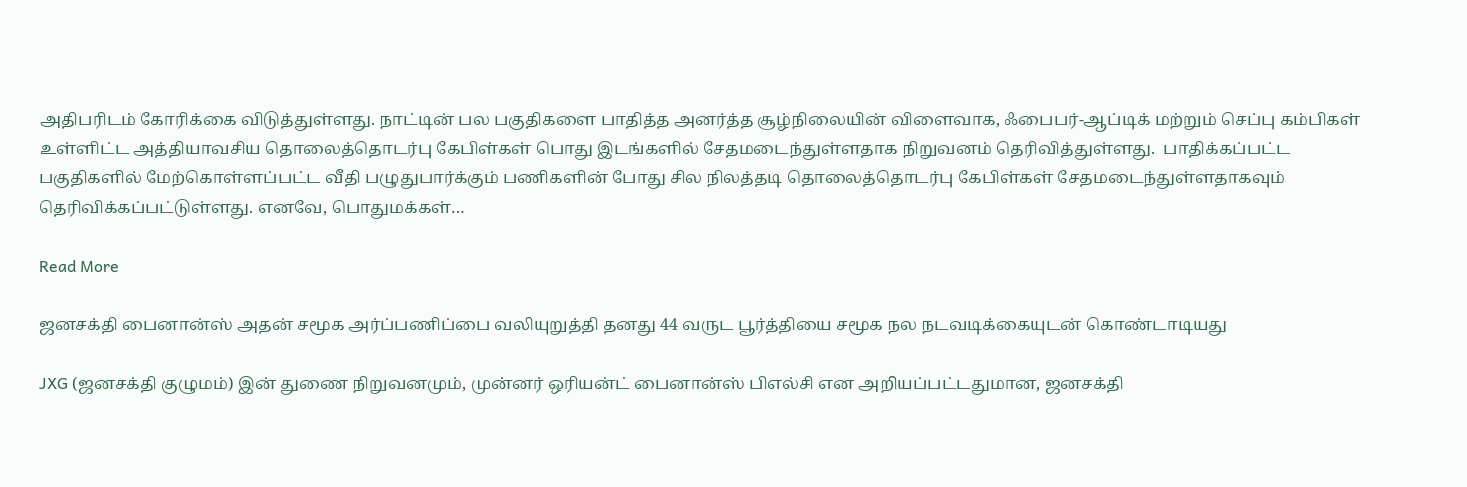அதிபரிடம் கோரிக்கை விடுத்துள்ளது. நாட்டின் பல பகுதிகளை பாதித்த அனர்த்த சூழ்நிலையின் விளைவாக, ஃபைபர்-ஆப்டிக் மற்றும் செப்பு கம்பிகள் உள்ளிட்ட அத்தியாவசிய தொலைத்தொடர்பு கேபிள்கள் பொது இடங்களில் சேதமடைந்துள்ளதாக நிறுவனம் தெரிவித்துள்ளது.  பாதிக்கப்பட்ட பகுதிகளில் மேற்கொள்ளப்பட்ட வீதி பழுதுபார்க்கும் பணிகளின் போது சில நிலத்தடி தொலைத்தொடர்பு கேபிள்கள் சேதமடைந்துள்ளதாகவும் தெரிவிக்கப்பட்டுள்ளது. எனவே, பொதுமக்கள்…

Read More

ஜனசக்தி பைனான்ஸ் அதன் சமூக அர்ப்பணிப்பை வலியுறுத்தி தனது 44 வருட பூர்த்தியை சமூக நல நடவடிக்கையுடன் கொண்டாடியது

JXG (ஜனசக்தி குழுமம்) இன் துணை நிறுவனமும், முன்னர் ஒரியன்ட் பைனான்ஸ் பிஎல்சி என அறியப்பட்டதுமான, ஜனசக்தி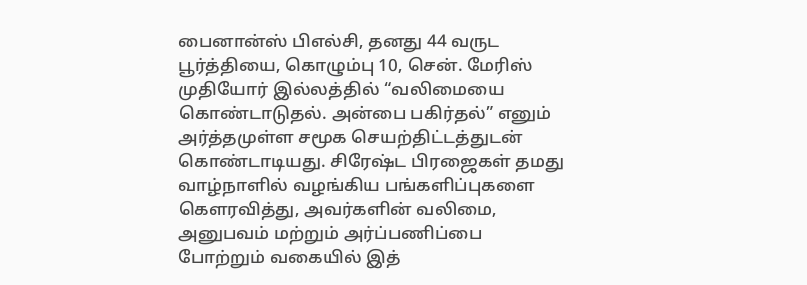பைனான்ஸ் பிஎல்சி, தனது 44 வருட பூர்த்தியை, கொழும்பு 10, சென். மேரிஸ் முதியோர் இல்லத்தில் “வலிமையை கொண்டாடுதல். அன்பை பகிர்தல்” எனும் அர்த்தமுள்ள சமூக செயற்திட்டத்துடன் கொண்டாடியது. சிரேஷ்ட பிரஜைகள் தமது வாழ்நாளில் வழங்கிய பங்களிப்புகளை கௌரவித்து, அவர்களின் வலிமை, அனுபவம் மற்றும் அர்ப்பணிப்பை போற்றும் வகையில் இத்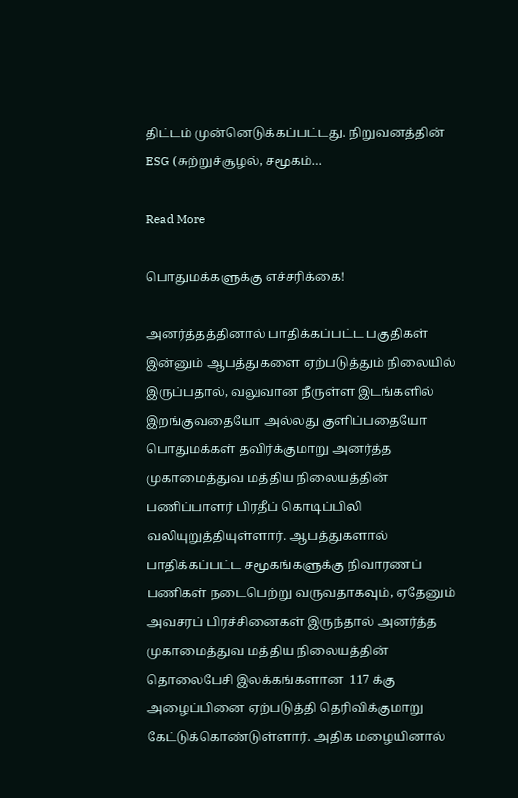திட்டம் முன்னெடுக்கப்பட்டது. நிறுவனத்தின் ESG (சுற்றுச்சூழல், சமூகம்…

Read More

பொதுமக்களுக்கு எச்சரிக்கை!

அனர்த்தத்தினால் பாதிக்கப்பட்ட பகுதிகள் இன்னும் ஆபத்துகளை ஏற்படுத்தும் நிலையில் இருப்பதால், வலுவான நீருள்ள இடங்களில் இறங்குவதையோ அல்லது குளிப்பதையோ பொதுமக்கள் தவிர்க்குமாறு அனர்த்த முகாமைத்துவ மத்திய நிலையத்தின் பணிப்பாளர் பிரதீப் கொடிப்பிலி வலியுறுத்தியுள்ளார். ஆபத்துகளால் பாதிக்கப்பட்ட சமூகங்களுக்கு நிவாரணப் பணிகள் நடைபெற்று வருவதாகவும், ஏதேனும் அவசரப் பிரச்சினைகள் இருந்தால் அனர்த்த முகாமைத்துவ மத்திய நிலையத்தின் தொலைபேசி இலக்கங்களான  117 க்கு அழைப்பினை ஏற்படுத்தி தெரிவிக்குமாறு கேட்டுக்கொண்டுள்ளார். அதிக மழையினால்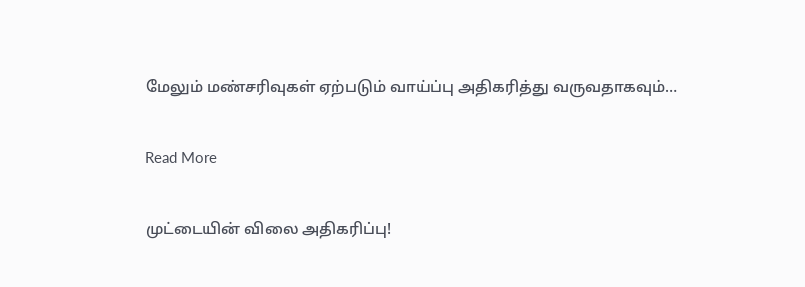மேலும் மண்சரிவுகள் ஏற்படும் வாய்ப்பு அதிகரித்து வருவதாகவும்…

Read More

முட்டையின் விலை அதிகரிப்பு!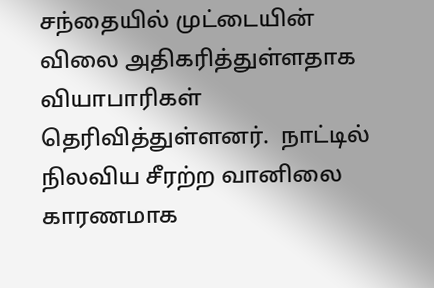சந்தையில் முட்டையின் விலை அதிகரித்துள்ளதாக வியாபாரிகள் தெரிவித்துள்ளனர்.  நாட்டில் நிலவிய சீரற்ற வானிலை காரணமாக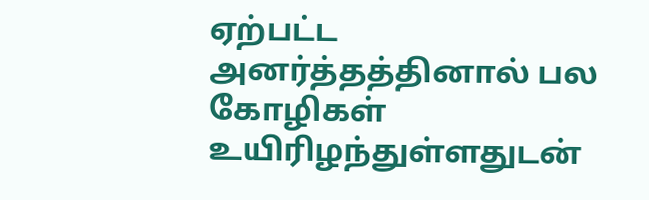ஏற்பட்ட அனர்த்தத்தினால் பல கோழிகள் உயிரிழந்துள்ளதுடன்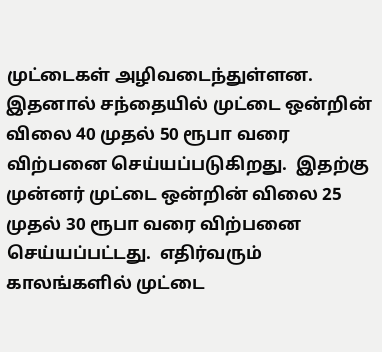முட்டைகள் அழிவடைந்துள்ளன.  இதனால் சந்தையில் முட்டை ஒன்றின் விலை 40 முதல் 50 ரூபா வரை விற்பனை செய்யப்படுகிறது.  இதற்கு முன்னர் முட்டை ஒன்றின் விலை 25 முதல் 30 ரூபா வரை விற்பனை செய்யப்பட்டது.  எதிர்வரும் காலங்களில் முட்டை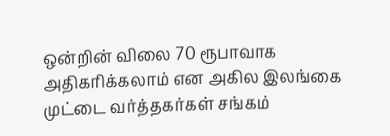ஒன்றின் விலை 70 ரூபாவாக அதிகரிக்கலாம் என அகில இலங்கை முட்டை வர்த்தகர்கள் சங்கம்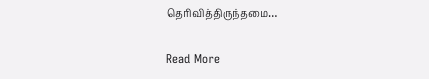தெரிவித்திருந்தமை…

Read More